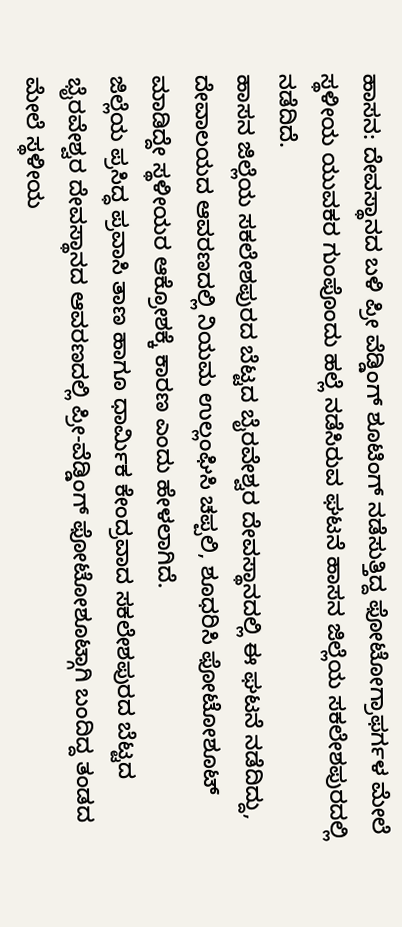ಹಾಸನ: ದೇವಸ್ಥಾನದ ಬಳಿ ಪ್ರೀ ವೆಡ್ಡಿಂಗ್ ಶೂಟಿಂಗ್ ನಡೆಸುತ್ತಿದ್ದ ಫೋಟೋಗ್ರಾಫರ್ಗಳ ಮೇಲೆ ಸ್ಥಳೀಯ ಯುವಕರ ಗುಂಪೊಂದು ಹಲ್ಲೆ ನಡೆಸಿರುವ ಘಟನೆ ಹಾಸನ ಜಿಲ್ಲೆಯ ಸಕಲೇಶಪುರದಲ್ಲಿ ನಡೆದಿದೆ.
ಹಾಸನ ಜಿಲ್ಲೆಯ ಸಕಲೇಶಪುರದ ಬೆಟ್ಟದ ಬೈರವೇಶ್ವರ ದೇವಸ್ಥಾನದಲ್ಲಿ ಈ ಘಟನೆ ನಡೆದಿದ್ದು, ದೇವಾಲಯದ ಆವರಣದಲ್ಲಿ ನಿಯಮ ಉಲ್ಲಂಘಿಸಿ ಚಪ್ಪಲಿ, ಶೂಧರಿಸಿ ಫೋಟೋಶೂಟ್ ಮಾಡಿದ್ದೇ ಸ್ಥಳೀಯರ ಆಕ್ರೋಶಕ್ಕೆ ಕಾರಣ ಎಂದು ಹೇಳಲಾಗಿದೆ.
ಜಿಲ್ಲೆಯ ಪ್ರಸಿದ್ಧ ಪ್ರವಾಸಿ ತಾಣ ಹಾಗೂ ಧಾರ್ಮಿಕ ಕೇಂದ್ರವಾದ ಸಕಲೇಶಪುರದ ಬೆಟ್ಟದ ಭೈರವೇಶ್ವರ ದೇವಸ್ಥಾನದ ಆವರಣದಲ್ಲಿ ಪ್ರೀ-ವೆಡ್ಡಿಂಗ್ ಫೋಟೋಶೂಟ್ಗಾಗಿ ಬಂದಿದ್ದ ತಂಡದ ಮೇಲೆ ಸ್ಥಳೀಯ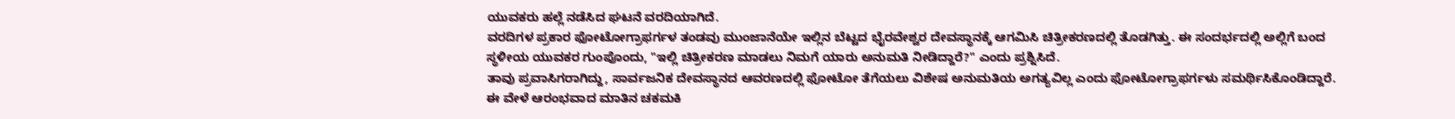ಯುವಕರು ಹಲ್ಲೆ ನಡೆಸಿದ ಘಟನೆ ವರದಿಯಾಗಿದೆ.
ವರದಿಗಳ ಪ್ರಕಾರ ಫೋಟೋಗ್ರಾಫರ್ಗಳ ತಂಡವು ಮುಂಜಾನೆಯೇ ಇಲ್ಲಿನ ಬೆಟ್ಟದ ಭೈರವೇಶ್ವರ ದೇವಸ್ಥಾನಕ್ಕೆ ಆಗಮಿಸಿ ಚಿತ್ರೀಕರಣದಲ್ಲಿ ತೊಡಗಿತ್ತು. ಈ ಸಂದರ್ಭದಲ್ಲಿ ಅಲ್ಲಿಗೆ ಬಂದ ಸ್ಥಳೀಯ ಯುವಕರ ಗುಂಪೊಂದು, "ಇಲ್ಲಿ ಚಿತ್ರೀಕರಣ ಮಾಡಲು ನಿಮಗೆ ಯಾರು ಅನುಮತಿ ನೀಡಿದ್ದಾರೆ?" ಎಂದು ಪ್ರಶ್ನಿಸಿದೆ.
ತಾವು ಪ್ರವಾಸಿಗರಾಗಿದ್ದು, ಸಾರ್ವಜನಿಕ ದೇವಸ್ಥಾನದ ಆವರಣದಲ್ಲಿ ಫೋಟೋ ತೆಗೆಯಲು ವಿಶೇಷ ಅನುಮತಿಯ ಅಗತ್ಯವಿಲ್ಲ ಎಂದು ಫೋಟೋಗ್ರಾಫರ್ಗಳು ಸಮರ್ಥಿಸಿಕೊಂಡಿದ್ದಾರೆ. ಈ ವೇಳೆ ಆರಂಭವಾದ ಮಾತಿನ ಚಕಮಕಿ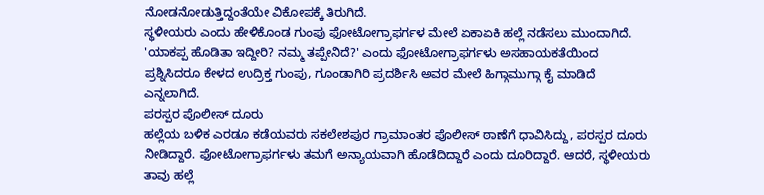ನೋಡನೋಡುತ್ತಿದ್ದಂತೆಯೇ ವಿಕೋಪಕ್ಕೆ ತಿರುಗಿದೆ.
ಸ್ಥಳೀಯರು ಎಂದು ಹೇಳಿಕೊಂಡ ಗುಂಪು ಫೋಟೋಗ್ರಾಫರ್ಗಳ ಮೇಲೆ ಏಕಾಏಕಿ ಹಲ್ಲೆ ನಡೆಸಲು ಮುಂದಾಗಿದೆ. 'ಯಾಕಪ್ಪ ಹೊಡಿತಾ ಇದ್ದೀರಿ? ನಮ್ಮ ತಪ್ಪೇನಿದೆ?' ಎಂದು ಫೋಟೋಗ್ರಾಫರ್ಗಳು ಅಸಹಾಯಕತೆಯಿಂದ ಪ್ರಶ್ನಿಸಿದರೂ ಕೇಳದ ಉದ್ರಿಕ್ತ ಗುಂಪು, ಗೂಂಡಾಗಿರಿ ಪ್ರದರ್ಶಿಸಿ ಅವರ ಮೇಲೆ ಹಿಗ್ಗಾಮುಗ್ಗಾ ಕೈ ಮಾಡಿದೆ ಎನ್ನಲಾಗಿದೆ.
ಪರಸ್ಪರ ಪೊಲೀಸ್ ದೂರು
ಹಲ್ಲೆಯ ಬಳಿಕ ಎರಡೂ ಕಡೆಯವರು ಸಕಲೇಶಪುರ ಗ್ರಾಮಾಂತರ ಪೊಲೀಸ್ ಠಾಣೆಗೆ ಧಾವಿಸಿದ್ದು, ಪರಸ್ಪರ ದೂರು ನೀಡಿದ್ದಾರೆ. ಫೋಟೋಗ್ರಾಫರ್ಗಳು ತಮಗೆ ಅನ್ಯಾಯವಾಗಿ ಹೊಡೆದಿದ್ದಾರೆ ಎಂದು ದೂರಿದ್ದಾರೆ. ಆದರೆ, ಸ್ಥಳೀಯರು ತಾವು ಹಲ್ಲೆ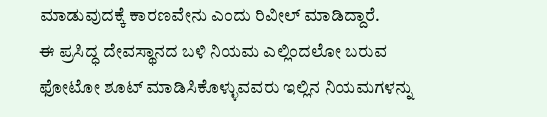ಮಾಡುವುದಕ್ಕೆ ಕಾರಣವೇನು ಎಂದು ರಿವೀಲ್ ಮಾಡಿದ್ದಾರೆ.
ಈ ಪ್ರಸಿದ್ಧ ದೇವಸ್ಥಾನದ ಬಳಿ ನಿಯಮ ಎಲ್ಲಿಂದಲೋ ಬರುವ ಫೋಟೋ ಶೂಟ್ ಮಾಡಿಸಿಕೊಳ್ಳುವವರು ಇಲ್ಲಿನ ನಿಯಮಗಳನ್ನು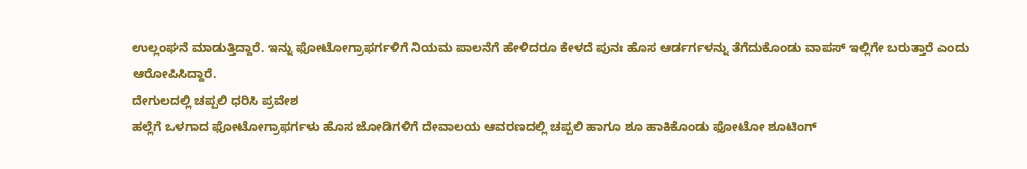ಉಲ್ಲಂಘನೆ ಮಾಡುತ್ತಿದ್ದಾರೆ. ಇನ್ನು ಫೋಟೋಗ್ರಾಫರ್ಗಳಿಗೆ ನಿಯಮ ಪಾಲನೆಗೆ ಹೇಳಿದರೂ ಕೇಳದೆ ಪುನಃ ಹೊಸ ಆರ್ಡರ್ಗಳನ್ನು ತೆಗೆದುಕೊಂಡು ವಾಪಸ್ ಇಲ್ಲಿಗೇ ಬರುತ್ತಾರೆ ಎಂದು ಆರೋಪಿಸಿದ್ದಾರೆ.
ದೇಗುಲದಲ್ಲಿ ಚಪ್ಪಲಿ ಧರಿಸಿ ಪ್ರವೇಶ
ಹಲ್ಲೆಗೆ ಒಳಗಾದ ಫೋಟೋಗ್ರಾಫರ್ಗಳು ಹೊಸ ಜೋಡಿಗಳಿಗೆ ದೇವಾಲಯ ಆವರಣದಲ್ಲಿ ಚಪ್ಪಲಿ ಹಾಗೂ ಶೂ ಹಾಕಿಕೊಂಡು ಫೋಟೋ ಶೂಟಿಂಗ್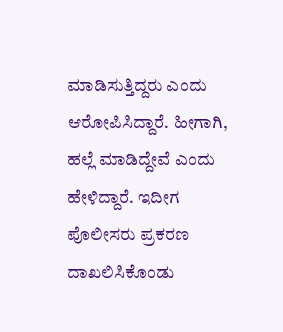ಮಾಡಿಸುತ್ತಿದ್ದರು ಎಂದು ಆರೋಪಿಸಿದ್ದಾರೆ. ಹೀಗಾಗಿ, ಹಲ್ಲೆ ಮಾಡಿದ್ದೇವೆ ಎಂದು ಹೇಳಿದ್ದಾರೆ. ಇದೀಗ ಪೊಲೀಸರು ಪ್ರಕರಣ ದಾಖಲಿಸಿಕೊಂಡು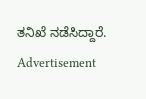ತನಿಖೆ ನಡೆಸಿದ್ದಾರೆ.
Advertisement